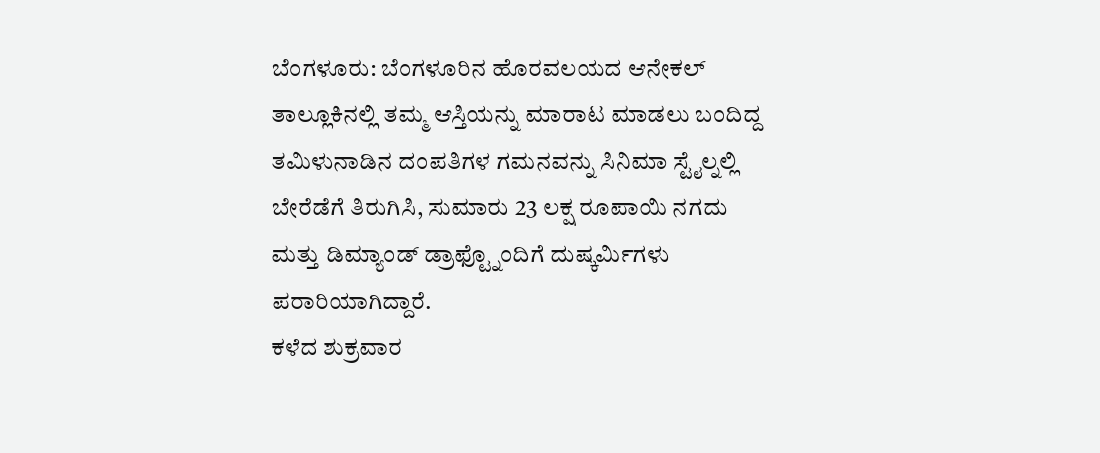ಬೆಂಗಳೂರು: ಬೆಂಗಳೂರಿನ ಹೊರವಲಯದ ಆನೇಕಲ್ ತಾಲ್ಲೂಕಿನಲ್ಲಿ ತಮ್ಮ ಆಸ್ತಿಯನ್ನು ಮಾರಾಟ ಮಾಡಲು ಬಂದಿದ್ದ ತಮಿಳುನಾಡಿನ ದಂಪತಿಗಳ ಗಮನವನ್ನು ಸಿನಿಮಾ ಸ್ಟೈಲ್ನಲ್ಲಿ ಬೇರೆಡೆಗೆ ತಿರುಗಿಸಿ, ಸುಮಾರು 23 ಲಕ್ಷ ರೂಪಾಯಿ ನಗದು ಮತ್ತು ಡಿಮ್ಯಾಂಡ್ ಡ್ರಾಫ್ಟ್ನೊಂದಿಗೆ ದುಷ್ಕರ್ಮಿಗಳು ಪರಾರಿಯಾಗಿದ್ದಾರೆ.
ಕಳೆದ ಶುಕ್ರವಾರ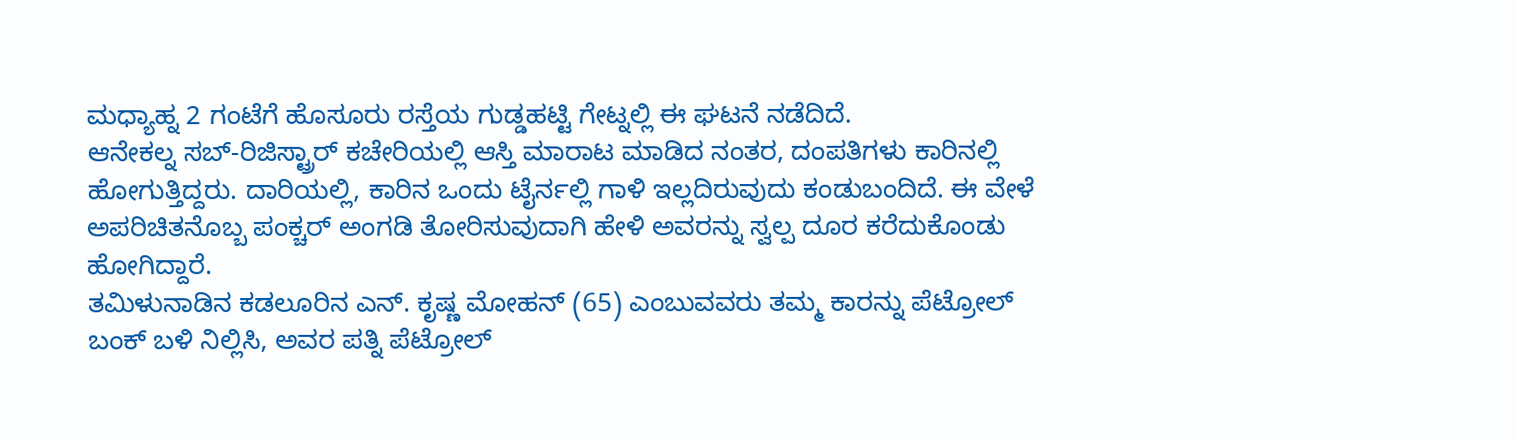ಮಧ್ಯಾಹ್ನ 2 ಗಂಟೆಗೆ ಹೊಸೂರು ರಸ್ತೆಯ ಗುಡ್ಡಹಟ್ಟಿ ಗೇಟ್ನಲ್ಲಿ ಈ ಘಟನೆ ನಡೆದಿದೆ.
ಆನೇಕಲ್ನ ಸಬ್-ರಿಜಿಸ್ಟ್ರಾರ್ ಕಚೇರಿಯಲ್ಲಿ ಆಸ್ತಿ ಮಾರಾಟ ಮಾಡಿದ ನಂತರ, ದಂಪತಿಗಳು ಕಾರಿನಲ್ಲಿ ಹೋಗುತ್ತಿದ್ದರು. ದಾರಿಯಲ್ಲಿ, ಕಾರಿನ ಒಂದು ಟೈರ್ನಲ್ಲಿ ಗಾಳಿ ಇಲ್ಲದಿರುವುದು ಕಂಡುಬಂದಿದೆ. ಈ ವೇಳೆ ಅಪರಿಚಿತನೊಬ್ಬ ಪಂಕ್ಚರ್ ಅಂಗಡಿ ತೋರಿಸುವುದಾಗಿ ಹೇಳಿ ಅವರನ್ನು ಸ್ವಲ್ಪ ದೂರ ಕರೆದುಕೊಂಡು ಹೋಗಿದ್ದಾರೆ.
ತಮಿಳುನಾಡಿನ ಕಡಲೂರಿನ ಎನ್. ಕೃಷ್ಣ ಮೋಹನ್ (65) ಎಂಬುವವರು ತಮ್ಮ ಕಾರನ್ನು ಪೆಟ್ರೋಲ್ ಬಂಕ್ ಬಳಿ ನಿಲ್ಲಿಸಿ, ಅವರ ಪತ್ನಿ ಪೆಟ್ರೋಲ್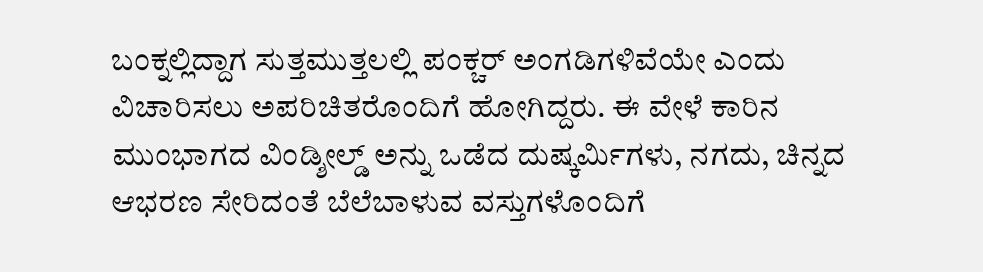ಬಂಕ್ನಲ್ಲಿದ್ದಾಗ ಸುತ್ತಮುತ್ತಲಲ್ಲಿ ಪಂಕ್ಚರ್ ಅಂಗಡಿಗಳಿವೆಯೇ ಎಂದು ವಿಚಾರಿಸಲು ಅಪರಿಚಿತರೊಂದಿಗೆ ಹೋಗಿದ್ದರು. ಈ ವೇಳೆ ಕಾರಿನ ಮುಂಭಾಗದ ವಿಂಡ್ಶೀಲ್ಡ್ ಅನ್ನು ಒಡೆದ ದುಷ್ಕರ್ಮಿಗಳು, ನಗದು, ಚಿನ್ನದ ಆಭರಣ ಸೇರಿದಂತೆ ಬೆಲೆಬಾಳುವ ವಸ್ತುಗಳೊಂದಿಗೆ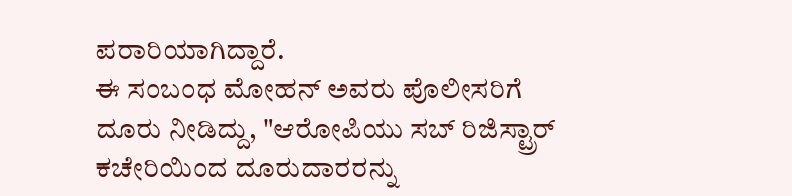ಪರಾರಿಯಾಗಿದ್ದಾರೆ.
ಈ ಸಂಬಂಧ ಮೋಹನ್ ಅವರು ಪೊಲೀಸರಿಗೆ ದೂರು ನೀಡಿದ್ದು, "ಆರೋಪಿಯು ಸಬ್ ರಿಜಿಸ್ಟ್ರಾರ್ ಕಚೇರಿಯಿಂದ ದೂರುದಾರರನ್ನು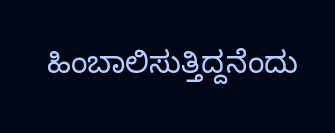ಹಿಂಬಾಲಿಸುತ್ತಿದ್ದನೆಂದು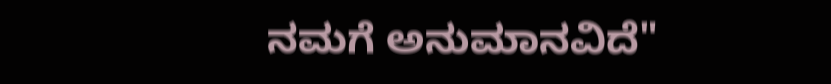ನಮಗೆ ಅನುಮಾನವಿದೆ"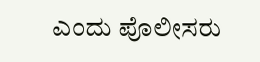ಎಂದು ಪೊಲೀಸರು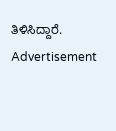ತಿಳಿಸಿದ್ದಾರೆ.
Advertisement